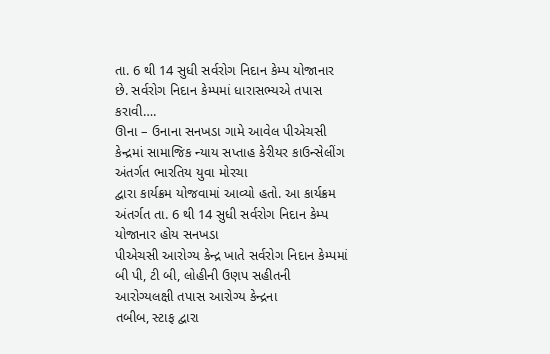તા. 6 થી 14 સુધી સર્વરોગ નિદાન કેમ્પ યોજાનાર છે. સર્વરોગ નિદાન કેમ્પમાં ધારાસભ્યએ તપાસ કરાવી….
ઊના – ઉનાના સનખડા ગામે આવેલ પીએચસી કેન્દ્રમાં સામાજિક ન્યાય સપ્તાહ કેરીયર કાઉન્સેલીંગ અંતર્ગત ભારતિય યુવા મોરચા
દ્વારા કાર્યક્રમ યોજવામાં આવ્યો હતો. આ કાર્યક્રમ અંતર્ગત તા. 6 થી 14 સુધી સર્વરોગ નિદાન કેમ્પ યોજાનાર હોય સનખડા
પીએચસી આરોગ્ય કેન્દ્ર ખાતે સર્વરોગ નિદાન કેમ્પમાં બી પી, ટી બી, લોહીની ઉણપ સહીતની આરોગ્યલક્ષી તપાસ આરોગ્ય કેન્દ્રના
તબીબ, સ્ટાફ દ્વારા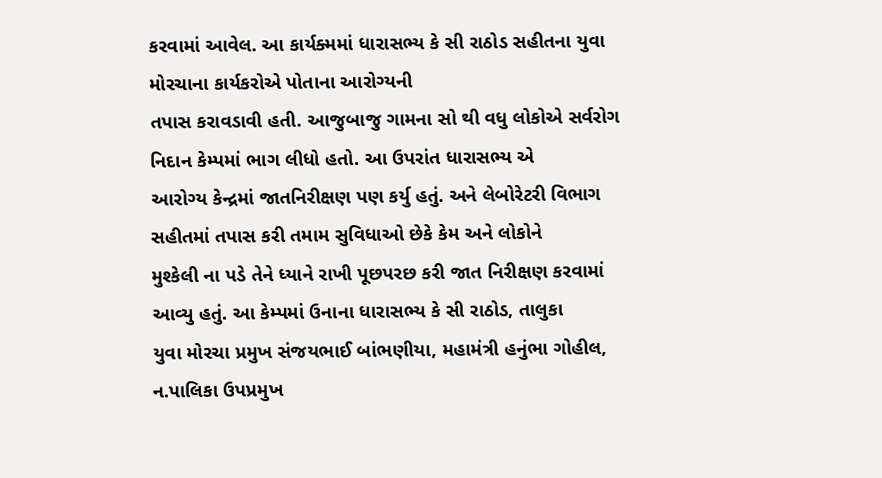કરવામાં આવેલ. આ કાર્યક્મમાં ધારાસભ્ય કે સી રાઠોડ સહીતના યુવા મોરચાના કાર્યકરોએ પોતાના આરોગ્યની
તપાસ કરાવડાવી હતી. આજુબાજુ ગામના સો થી વધુ લોકોએ સર્વરોગ નિદાન કેમ્પમાં ભાગ લીધો હતો. આ ઉપરાંત ધારાસભ્ય એ
આરોગ્ય કેન્દ્રમાં જાતનિરીક્ષણ પણ કર્યુ હતું. અને લેબોરેટરી વિભાગ સહીતમાં તપાસ કરી તમામ સુવિધાઓ છેકે કેમ અને લોકોને
મુશ્કેલી ના પડે તેને ધ્યાને રાખી પૂછપરછ કરી જાત નિરીક્ષણ કરવામાં આવ્યુ હતું. આ કેમ્પમાં ઉનાના ધારાસભ્ય કે સી રાઠોડ, તાલુકા
યુવા મોરચા પ્રમુખ સંજયભાઈ બાંભણીયા, મહામંત્રી હનુંભા ગોહીલ, ન.પાલિકા ઉપપ્રમુખ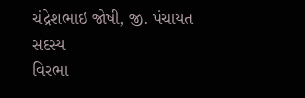ચંદ્રેશભાઇ જોષી, જી. પંચાયત સદસ્ય
વિરભા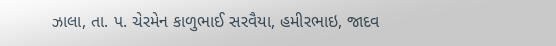ઝાલા, તા. પ. ચેરમેન કાળુભાઈ સરવૈયા, હમીરભાઇ, જાદવ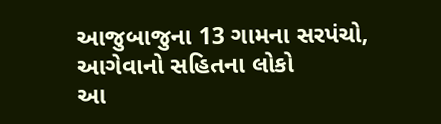આજુબાજુના 13 ગામના સરપંચો, આગેવાનો સહિતના લોકો
આ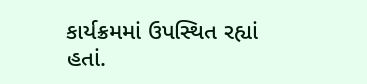કાર્યક્રમમાં ઉપસ્થિત રહ્યાં હતાં.